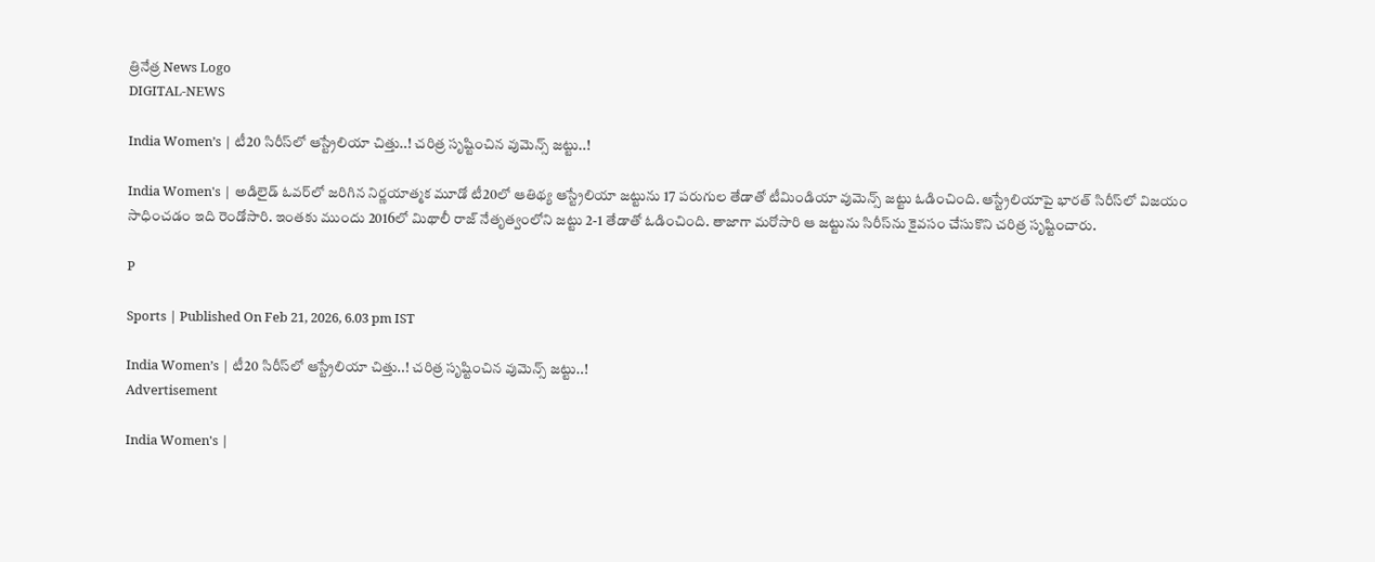త్రినేత్ర News Logo
DIGITAL-NEWS

India Women’s | టీ20 సిరీస్‌లో ఆస్ట్రేలియా చిత్తు..! చ‌రిత్ర సృష్టించిన వుమెన్స్ జ‌ట్టు..!

India Women's | అడిలైడ్ ఓవ‌ర్‌లో జ‌రిగిన నిర్ణ‌యాత్మ‌క మూడో టీ20లో ఆతిథ్య ఆస్ట్రేలియా జ‌ట్టును 17 ప‌రుగుల తేడాతో టీమిండియా వుమెన్స్ జ‌ట్టు ఓడించింది. ఆస్ట్రేలియాపై భార‌త్ సిరీస్‌లో విజ‌యం సాధించ‌డం ఇది రెండోసారి. ఇంత‌కు ముందు 2016లో మిథాలీ రాజ్ నేతృత్వంలోని జ‌ట్టు 2-1 తేడాతో ఓడించింది. తాజాగా మ‌రోసారి ఆ జ‌ట్టును సిరీస్‌ను కైవ‌సం చేసుకొని చ‌రిత్ర సృష్టించారు.

P

Sports | Published On Feb 21, 2026, 6.03 pm IST

India Women’s | టీ20 సిరీస్‌లో ఆస్ట్రేలియా చిత్తు..! చ‌రిత్ర సృష్టించిన వుమెన్స్ జ‌ట్టు..!
Advertisement

India Women's |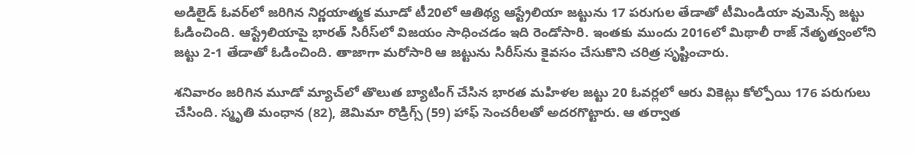అడిలైడ్ ఓవ‌ర్‌లో జ‌రిగిన నిర్ణ‌యాత్మ‌క మూడో టీ20లో ఆతిథ్య ఆస్ట్రేలియా జ‌ట్టును 17 ప‌రుగుల తేడాతో టీమిండియా వుమెన్స్ జ‌ట్టు ఓడించింది. ఆస్ట్రేలియాపై భార‌త్ సిరీస్‌లో విజ‌యం సాధించ‌డం ఇది రెండోసారి. ఇంత‌కు ముందు 2016లో మిథాలీ రాజ్ నేతృత్వంలోని జ‌ట్టు 2-1 తేడాతో ఓడించింది. తాజాగా మ‌రోసారి ఆ జ‌ట్టును సిరీస్‌ను కైవ‌సం చేసుకొని చ‌రిత్ర సృష్టించారు.

శ‌నివారం జ‌రిగిన మూడో మ్యాచ్‌లో తొలుత బ్యాటింగ్ చేసిన భార‌త మ‌హిళ‌ల జ‌ట్టు 20 ఓవ‌ర్ల‌లో ఆరు వికెట్లు కోల్పోయి 176 ప‌రుగులు చేసింది. స్మృతి మంధాన (82), జెమిమా రొడ్రిగ్స్ (59) హాఫ్ సెంచ‌రీల‌తో అద‌ర‌గొట్టారు. ఆ త‌ర్వాత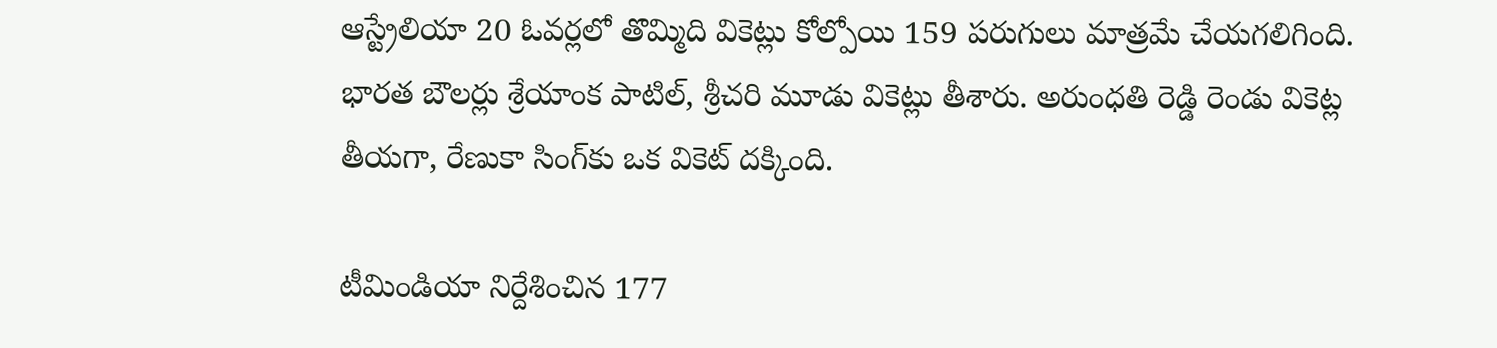ఆస్ట్రేలియా 20 ఓవ‌ర్ల‌లో తొమ్మిది వికెట్లు కోల్పోయి 159 ప‌రుగులు మాత్ర‌మే చేయ‌గ‌లిగింది. భార‌త బౌల‌ర్లు శ్రేయాంక పాటిల్, శ్రీ‌చ‌రి మూడు వికెట్లు తీశారు. అరుంధ‌తి రెడ్డి రెండు వికెట్ల తీయ‌గా, రేణుకా సింగ్‌కు ఒక వికెట్ ద‌క్కింది.

టీమిండియా నిర్దేశించిన 177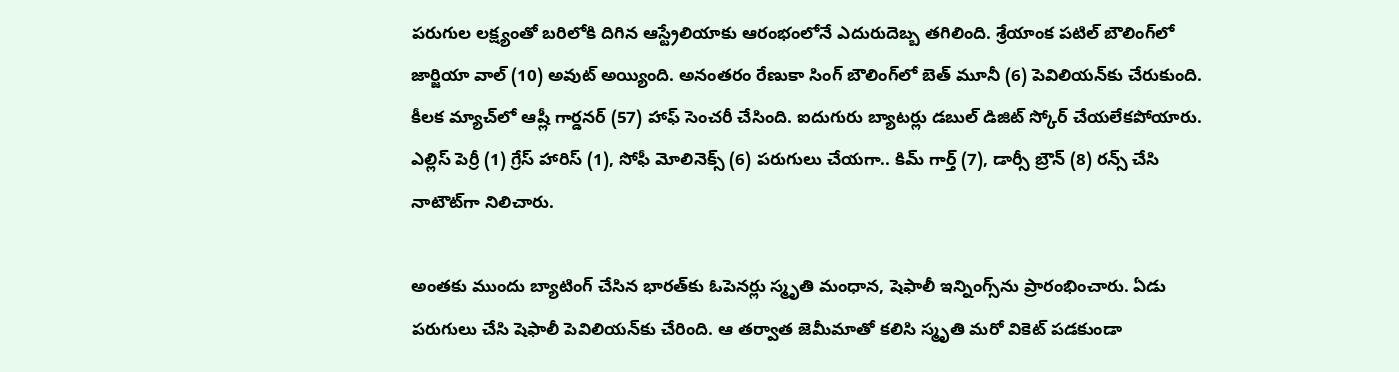ప‌రుగుల ల‌క్ష్యంతో బ‌రిలోకి దిగిన ఆస్ట్రేలియాకు ఆరంభంలోనే ఎదురుదెబ్బ త‌గిలింది. శ్రేయాంక పటిల్ బౌలింగ్‌లో జార్జియా వాల్ (10) అవుట్ అయ్యింది. అనంతరం రేణుకా సింగ్ బౌలింగ్‌లో బెత్ మూనీ (6) పెవిలియ‌న్‌కు చేరుకుంది. కీల‌క మ్యాచ్‌లో ఆష్లీ గార్డనర్ (57) హాఫ్ సెంచ‌రీ చేసింది. ఐదుగురు బ్యాట‌ర్లు డ‌బుల్ డిజిట్ స్కోర్ చేయ‌లేక‌పోయారు. ఎల్లిస్ పెర్రీ (1) గ్రేస్ హారిస్ (1), సోఫీ మోలినెక్స్ (6) ప‌రుగులు చేయ‌గా.. కిమ్ గార్త్ (7), డార్సీ బ్రౌన్ (8) ర‌న్స్ చేసి నాటౌట్‌గా నిలిచారు.

అంత‌కు ముందు బ్యాటింగ్ చేసిన భార‌త్‌కు ఓపెన‌ర్లు స్మృతి మంధాన‌, షెఫాలీ ఇన్నింగ్స్‌ను ప్రారంభించారు. ఏడు ప‌రుగులు చేసి షెఫాలీ పెవిలియ‌న్‌కు చేరింది. ఆ త‌ర్వాత జెమీమాతో క‌లిసి స్మృతి మ‌రో వికెట్ ప‌డ‌కుండా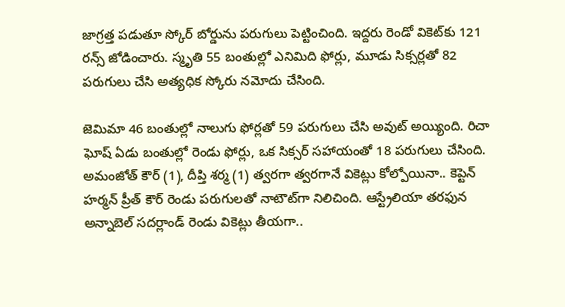జాగ్ర‌త్త ప‌డుతూ స్కోర్ బోర్డును ప‌రుగులు పెట్టించింది. ఇద్ద‌రు రెండో వికెట్‌కు 121 ర‌న్స్ జోడించారు. స్మృతి 55 బంతుల్లో ఎనిమిది ఫోర్లు, మూడు సిక్సర్లతో 82 పరుగులు చేసి అత్యధిక స్కోరు నమోదు చేసింది.

జెమిమా 46 బంతుల్లో నాలుగు ఫోర్లతో 59 పరుగులు చేసి అవుట్ అయ్యింది. రిచా ఘోష్ ఏడు బంతుల్లో రెండు ఫోర్లు, ఒక సిక్సర్ సహాయంతో 18 పరుగులు చేసింది. అమంజోత్ కౌర్ (1), దీప్తి శర్మ (1) త్వరగా త్వ‌ర‌గానే వికెట్లు కోల్పోయినా.. కెప్టెన్ హ‌ర్మ‌న్ ప్రీత్ కౌర్ రెండు ప‌రుగుల‌తో నాటౌట్‌గా నిలిచింది. ఆస్ట్రేలియా తరఫున అన్నాబెల్ స‌ద‌ర్లాండ్ రెండు వికెట్లు తీయ‌గా..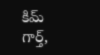కిమ్ గార్త్‌,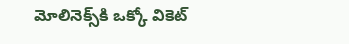మోలినెక్స్‌కి ఒక్కో వికెట్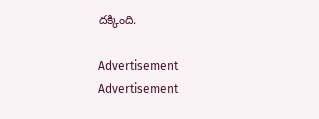ద‌క్కింది.

Advertisement
Advertisement